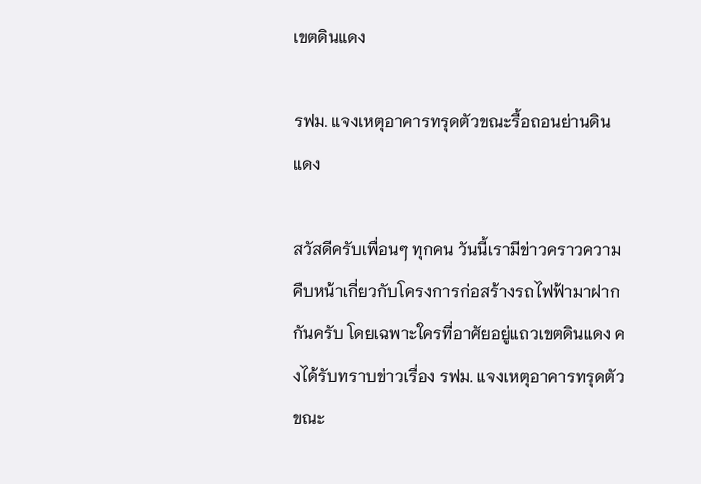เขตดินแดง

รฟม. แจงเหตุอาคารทรุดตัวขณะรื้อถอนย่านดินแดง

สวัสดีครับเพื่อนๆ ทุกคน วันนี้เรามีข่าวคราวความคืบหน้าเกี่ยวกับโครงการก่อสร้างรถไฟฟ้ามาฝากกันครับ โดยเฉพาะใครที่อาศัยอยู่แถวเขตดินแดง คงได้รับทราบข่าวเรื่อง รฟม. แจงเหตุอาคารทรุดตัวขณะ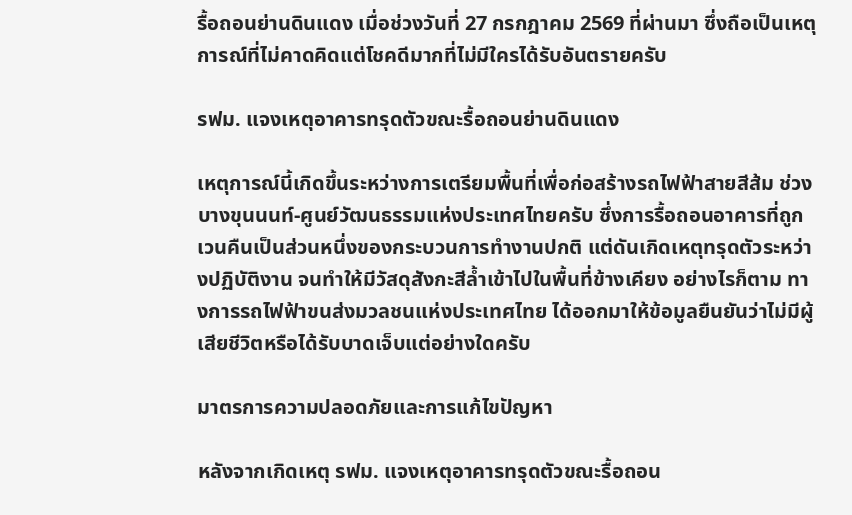รื้อถอนย่านดินแดง เมื่อช่วงวันที่ 27 กรกฎาคม 2569 ที่ผ่านมา ซึ่งถือเป็นเหตุการณ์ที่ไม่คาดคิดแต่โชคดีมากที่ไม่มีใครได้รับอันตรายครับ

รฟม. แจงเหตุอาคารทรุดตัวขณะรื้อถอนย่านดินแดง

เหตุการณ์นี้เกิดขึ้นระหว่างการเตรียมพื้นที่เพื่อก่อสร้างรถไฟฟ้าสายสีส้ม ช่วงบางขุนนนท์-ศูนย์วัฒนธรรมแห่งประเทศไทยครับ ซึ่งการรื้อถอนอาคารที่ถูกเวนคืนเป็นส่วนหนึ่งของกระบวนการทำงานปกติ แต่ดันเกิดเหตุทรุดตัวระหว่างปฏิบัติงาน จนทำให้มีวัสดุสังกะสีล้ำเข้าไปในพื้นที่ข้างเคียง อย่างไรก็ตาม ทางการรถไฟฟ้าขนส่งมวลชนแห่งประเทศไทย ได้ออกมาให้ข้อมูลยืนยันว่าไม่มีผู้เสียชีวิตหรือได้รับบาดเจ็บแต่อย่างใดครับ

มาตรการความปลอดภัยและการแก้ไขปัญหา

หลังจากเกิดเหตุ รฟม. แจงเหตุอาคารทรุดตัวขณะรื้อถอน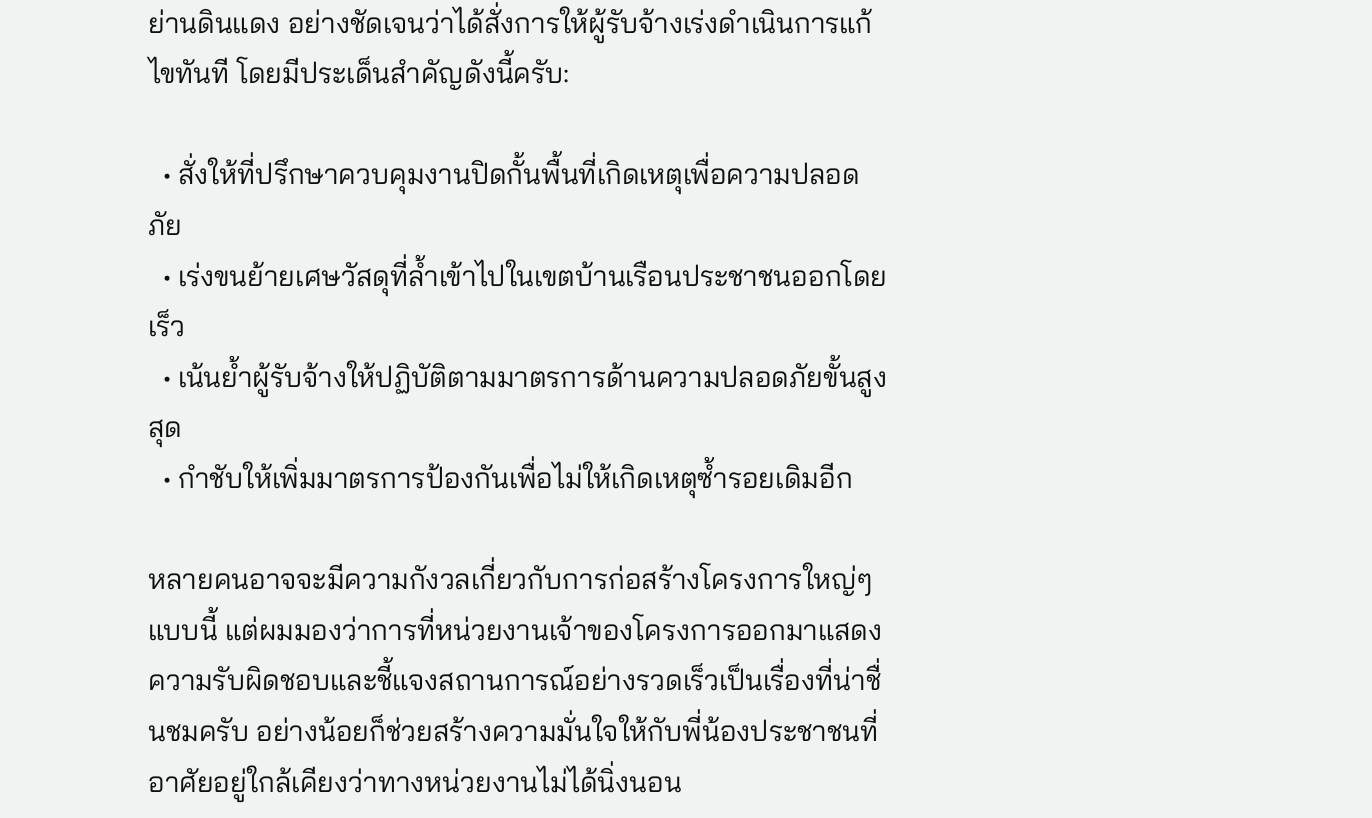ย่านดินแดง อย่างชัดเจนว่าได้สั่งการให้ผู้รับจ้างเร่งดำเนินการแก้ไขทันที โดยมีประเด็นสำคัญดังนี้ครับ:

  • สั่งให้ที่ปรึกษาควบคุมงานปิดกั้นพื้นที่เกิดเหตุเพื่อความปลอดภัย
  • เร่งขนย้ายเศษวัสดุที่ล้ำเข้าไปในเขตบ้านเรือนประชาชนออกโดยเร็ว
  • เน้นย้ำผู้รับจ้างให้ปฏิบัติตามมาตรการด้านความปลอดภัยขั้นสูงสุด
  • กำชับให้เพิ่มมาตรการป้องกันเพื่อไม่ให้เกิดเหตุซ้ำรอยเดิมอีก

หลายคนอาจจะมีความกังวลเกี่ยวกับการก่อสร้างโครงการใหญ่ๆ แบบนี้ แต่ผมมองว่าการที่หน่วยงานเจ้าของโครงการออกมาแสดงความรับผิดชอบและชี้แจงสถานการณ์อย่างรวดเร็วเป็นเรื่องที่น่าชื่นชมครับ อย่างน้อยก็ช่วยสร้างความมั่นใจให้กับพี่น้องประชาชนที่อาศัยอยู่ใกล้เคียงว่าทางหน่วยงานไม่ได้นิ่งนอน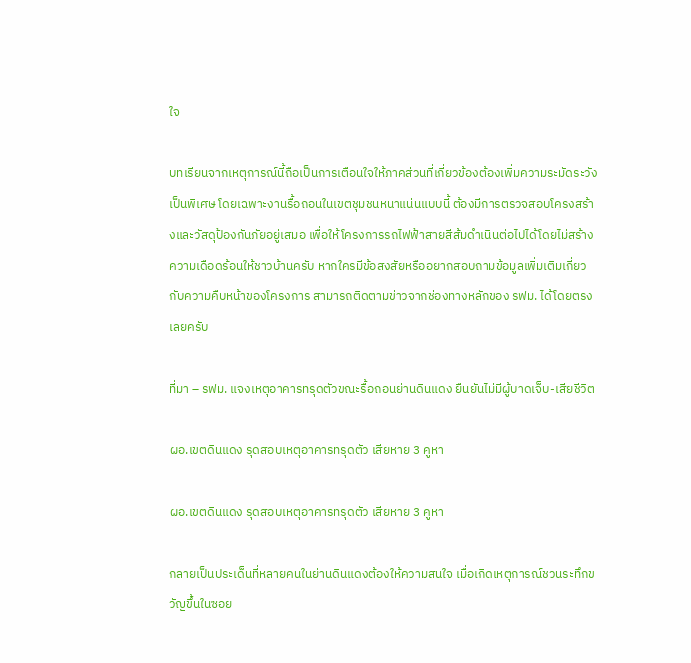ใจ

บทเรียนจากเหตุการณ์นี้ถือเป็นการเตือนใจให้ภาคส่วนที่เกี่ยวข้องต้องเพิ่มความระมัดระวังเป็นพิเศษ โดยเฉพาะงานรื้อถอนในเขตชุมชนหนาแน่นแบบนี้ ต้องมีการตรวจสอบโครงสร้างและวัสดุป้องกันภัยอยู่เสมอ เพื่อให้โครงการรถไฟฟ้าสายสีส้มดำเนินต่อไปได้โดยไม่สร้างความเดือดร้อนให้ชาวบ้านครับ หากใครมีข้อสงสัยหรืออยากสอบถามข้อมูลเพิ่มเติมเกี่ยวกับความคืบหน้าของโครงการ สามารถติดตามข่าวจากช่องทางหลักของ รฟม. ได้โดยตรงเลยครับ

ที่มา – รฟม. แจงเหตุอาคารทรุดตัวขณะรื้อถอนย่านดินแดง ยืนยันไม่มีผู้บาดเจ็บ-เสียชีวิต

ผอ.เขตดินแดง รุดสอบเหตุอาคารทรุดตัว เสียหาย 3 คูหา

ผอ.เขตดินแดง รุดสอบเหตุอาคารทรุดตัว เสียหาย 3 คูหา

กลายเป็นประเด็นที่หลายคนในย่านดินแดงต้องให้ความสนใจ เมื่อเกิดเหตุการณ์ชวนระทึกขวัญขึ้นในซอย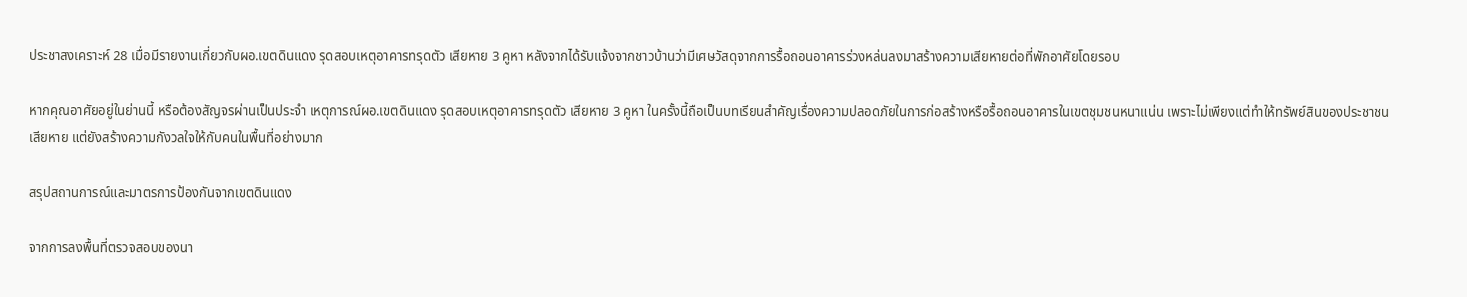ประชาสงเคราะห์ 28 เมื่อมีรายงานเกี่ยวกับผอ.เขตดินแดง รุดสอบเหตุอาคารทรุดตัว เสียหาย 3 คูหา หลังจากได้รับแจ้งจากชาวบ้านว่ามีเศษวัสดุจากการรื้อถอนอาคารร่วงหล่นลงมาสร้างความเสียหายต่อที่พักอาศัยโดยรอบ

หากคุณอาศัยอยู่ในย่านนี้ หรือต้องสัญจรผ่านเป็นประจำ เหตุการณ์ผอ.เขตดินแดง รุดสอบเหตุอาคารทรุดตัว เสียหาย 3 คูหา ในครั้งนี้ถือเป็นบทเรียนสำคัญเรื่องความปลอดภัยในการก่อสร้างหรือรื้อถอนอาคารในเขตชุมชนหนาแน่น เพราะไม่เพียงแต่ทำให้ทรัพย์สินของประชาชนเสียหาย แต่ยังสร้างความกังวลใจให้กับคนในพื้นที่อย่างมาก

สรุปสถานการณ์และมาตรการป้องกันจากเขตดินแดง

จากการลงพื้นที่ตรวจสอบของนา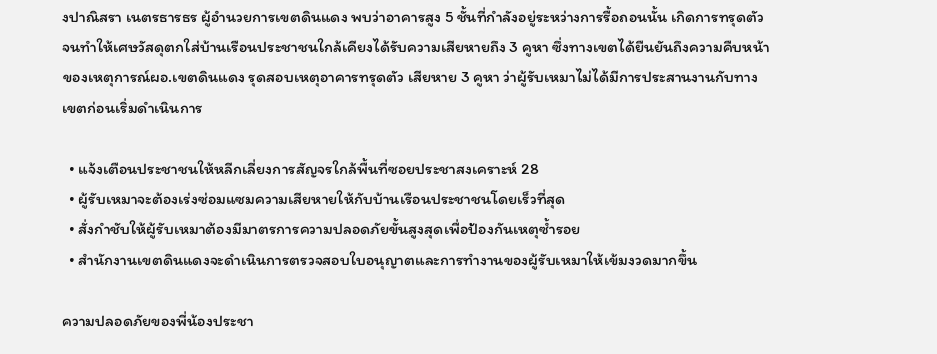งปาณิสรา เนตรธารธร ผู้อำนวยการเขตดินแดง พบว่าอาคารสูง 5 ชั้นที่กำลังอยู่ระหว่างการรื้อถอนนั้น เกิดการทรุดตัวจนทำให้เศษวัสดุตกใส่บ้านเรือนประชาชนใกล้เคียงได้รับความเสียหายถึง 3 คูหา ซึ่งทางเขตได้ยืนยันถึงความคืบหน้าของเหตุการณ์ผอ.เขตดินแดง รุดสอบเหตุอาคารทรุดตัว เสียหาย 3 คูหา ว่าผู้รับเหมาไม่ได้มีการประสานงานกับทางเขตก่อนเริ่มดำเนินการ

  • แจ้งเตือนประชาชนให้หลีกเลี่ยงการสัญจรใกล้พื้นที่ซอยประชาสงเคราะห์ 28
  • ผู้รับเหมาจะต้องเร่งซ่อมแซมความเสียหายให้กับบ้านเรือนประชาชนโดยเร็วที่สุด
  • สั่งกำชับให้ผู้รับเหมาต้องมีมาตรการความปลอดภัยขั้นสูงสุดเพื่อป้องกันเหตุซ้ำรอย
  • สำนักงานเขตดินแดงจะดำเนินการตรวจสอบใบอนุญาตและการทำงานของผู้รับเหมาให้เข้มงวดมากขึ้น

ความปลอดภัยของพี่น้องประชา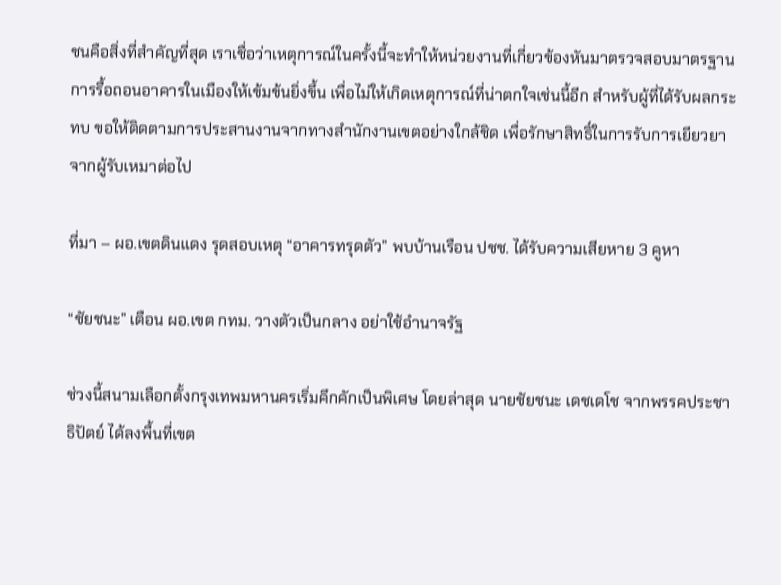ชนคือสิ่งที่สำคัญที่สุด เราเชื่อว่าเหตุการณ์ในครั้งนี้จะทำให้หน่วยงานที่เกี่ยวข้องหันมาตรวจสอบมาตรฐานการรื้อถอนอาคารในเมืองให้เข้มข้นยิ่งขึ้น เพื่อไม่ให้เกิดเหตุการณ์ที่น่าตกใจเช่นนี้อีก สำหรับผู้ที่ได้รับผลกระทบ ขอให้ติดตามการประสานงานจากทางสำนักงานเขตอย่างใกล้ชิด เพื่อรักษาสิทธิ์ในการรับการเยียวยาจากผู้รับเหมาต่อไป

ที่มา – ผอ.เขตดินแดง รุดสอบเหตุ “อาคารทรุดตัว” พบบ้านเรือน ปชช. ได้รับความเสียหาย 3 คูหา

“ชัยชนะ” เตือน ผอ.เขต กทม. วางตัวเป็นกลาง อย่าใช้อำนาจรัฐ

ช่วงนี้สนามเลือกตั้งกรุงเทพมหานครเริ่มคึกคักเป็นพิเศษ โดยล่าสุด นายชัยชนะ เดชเดโช จากพรรคประชาธิปัตย์ ได้ลงพื้นที่เขต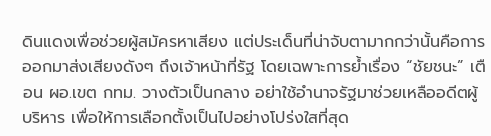ดินแดงเพื่อช่วยผู้สมัครหาเสียง แต่ประเด็นที่น่าจับตามากกว่านั้นคือการออกมาส่งเสียงดังๆ ถึงเจ้าหน้าที่รัฐ โดยเฉพาะการย้ำเรื่อง “ชัยชนะ” เตือน ผอ.เขต กทม. วางตัวเป็นกลาง อย่าใช้อำนาจรัฐมาช่วยเหลืออดีตผู้บริหาร เพื่อให้การเลือกตั้งเป็นไปอย่างโปร่งใสที่สุด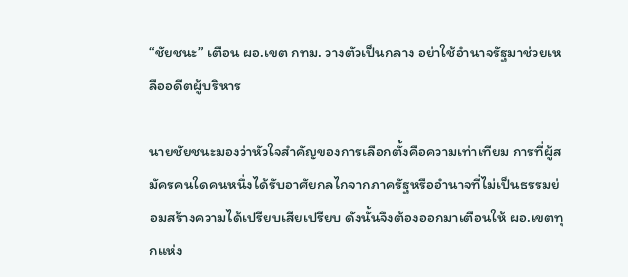“ชัยชนะ” เตือน ผอ.เขต กทม. วางตัวเป็นกลาง อย่าใช้อำนาจรัฐมาช่วยเหลืออดีตผู้บริหาร

นายชัยชนะมองว่าหัวใจสำคัญของการเลือกตั้งคือความเท่าเทียม การที่ผู้สมัครคนใดคนหนึ่งได้รับอาศัยกลไกจากภาครัฐหรืออำนาจที่ไม่เป็นธรรมย่อมสร้างความได้เปรียบเสียเปรียบ ดังนั้นจึงต้องออกมาเตือนให้ ผอ.เขตทุกแห่ง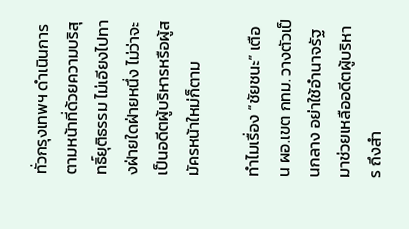ทั่วกรุงเทพฯ ดำเนินการตามหน้าที่ด้วยความบริสุทธิ์ยุติธรรม ไม่เอียงไปทางฝ่ายใดฝ่ายหนึ่ง ไม่ว่าจะเป็นอดีตผู้บริหารหรือผู้สมัครหน้าใหม่ก็ตาม

ทำไมเรื่อง “ชัยชนะ” เตือน ผอ.เขต กทม. วางตัวเป็นกลาง อย่าใช้อำนาจรัฐมาช่วยเหลืออดีตผู้บริหาร ถึงสำ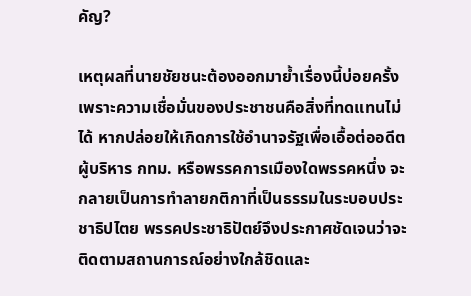คัญ?

เหตุผลที่นายชัยชนะต้องออกมาย้ำเรื่องนี้บ่อยครั้ง เพราะความเชื่อมั่นของประชาชนคือสิ่งที่ทดแทนไม่ได้ หากปล่อยให้เกิดการใช้อำนาจรัฐเพื่อเอื้อต่ออดีตผู้บริหาร กทม. หรือพรรคการเมืองใดพรรคหนึ่ง จะกลายเป็นการทำลายกติกาที่เป็นธรรมในระบอบประชาธิปไตย พรรคประชาธิปัตย์จึงประกาศชัดเจนว่าจะติดตามสถานการณ์อย่างใกล้ชิดและ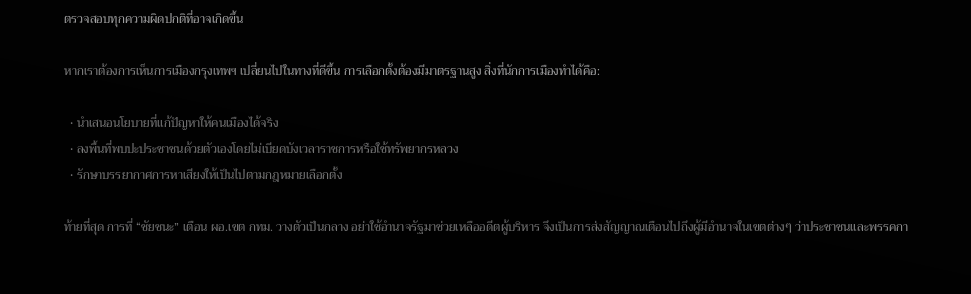ตรวจสอบทุกความผิดปกติที่อาจเกิดขึ้น

หากเราต้องการเห็นการเมืองกรุงเทพฯ เปลี่ยนไปในทางที่ดีขึ้น การเลือกตั้งต้องมีมาตรฐานสูง สิ่งที่นักการเมืองทำได้คือ:

  • นำเสนอนโยบายที่แก้ปัญหาให้คนเมืองได้จริง
  • ลงพื้นที่พบปะประชาชนด้วยตัวเองโดยไม่เบียดบังเวลาราชการหรือใช้ทรัพยากรหลวง
  • รักษาบรรยากาศการหาเสียงให้เป็นไปตามกฎหมายเลือกตั้ง

ท้ายที่สุด การที่ “ชัยชนะ” เตือน ผอ.เขต กทม. วางตัวเป็นกลาง อย่าใช้อำนาจรัฐมาช่วยเหลืออดีตผู้บริหาร จึงเป็นการส่งสัญญาณเตือนไปถึงผู้มีอำนาจในเขตต่างๆ ว่าประชาชนและพรรคกา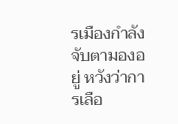รเมืองกำลังจับตามองอยู่ หวังว่าการเลือ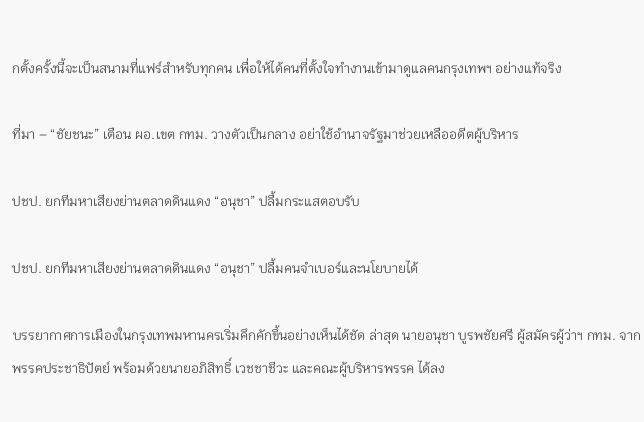กตั้งครั้งนี้จะเป็นสนามที่แฟร์สำหรับทุกคน เพื่อให้ได้คนที่ตั้งใจทำงานเข้ามาดูแลคนกรุงเทพฯ อย่างแท้จริง

ที่มา – “ชัยชนะ” เตือน ผอ.เขต กทม. วางตัวเป็นกลาง อย่าใช้อำนาจรัฐมาช่วยเหลืออดีตผู้บริหาร

ปชป. ยกทีมหาเสียงย่านตลาดดินแดง “อนุชา” ปลื้มกระแสตอบรับ

ปชป. ยกทีมหาเสียงย่านตลาดดินแดง “อนุชา” ปลื้มคนจำเบอร์และนโยบายได้

บรรยากาศการเมืองในกรุงเทพมหานครเริ่มคึกคักขึ้นอย่างเห็นได้ชัด ล่าสุด นายอนุชา บูรพชัยศรี ผู้สมัครผู้ว่าฯ กทม. จากพรรคประชาธิปัตย์ พร้อมด้วยนายอภิสิทธิ์ เวชชาชีวะ และคณะผู้บริหารพรรค ได้ลง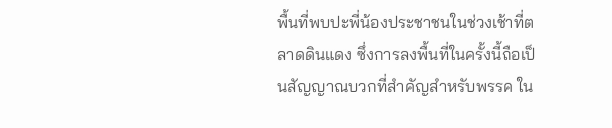พื้นที่พบปะพี่น้องประชาชนในช่วงเช้าที่ตลาดดินแดง ซึ่งการลงพื้นที่ในครั้งนี้ถือเป็นสัญญาณบวกที่สำคัญสำหรับพรรค ใน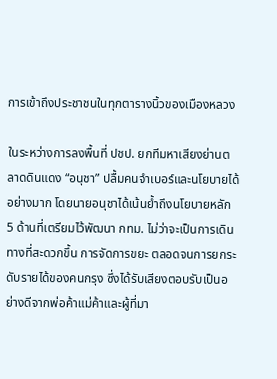การเข้าถึงประชาชนในทุกตารางนิ้วของเมืองหลวง

ในระหว่างการลงพื้นที่ ปชป. ยกทีมหาเสียงย่านตลาดดินแดง “อนุชา” ปลื้มคนจำเบอร์และนโยบายได้ อย่างมาก โดยนายอนุชาได้เน้นย้ำถึงนโยบายหลัก 5 ด้านที่เตรียมไว้พัฒนา กทม. ไม่ว่าจะเป็นการเดินทางที่สะดวกขึ้น การจัดการขยะ ตลอดจนการยกระดับรายได้ของคนกรุง ซึ่งได้รับเสียงตอบรับเป็นอย่างดีจากพ่อค้าแม่ค้าและผู้ที่มา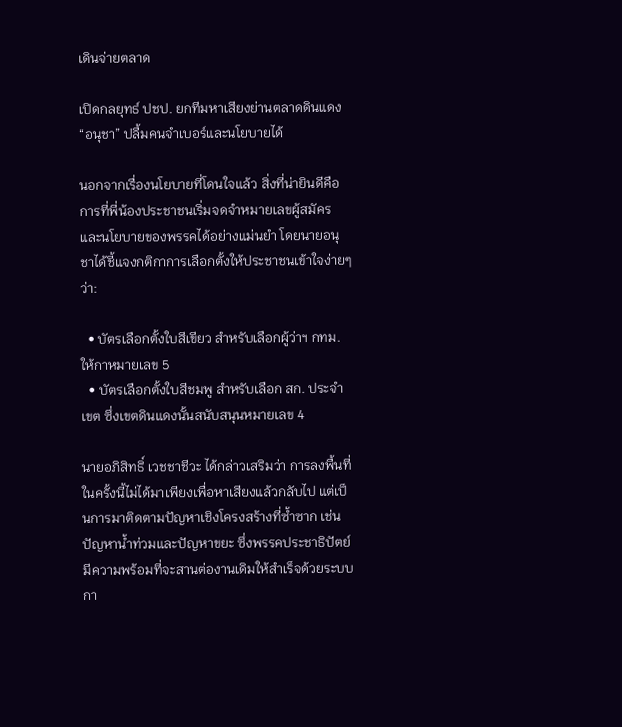เดินจ่ายตลาด

เปิดกลยุทธ์ ปชป. ยกทีมหาเสียงย่านตลาดดินแดง “อนุชา” ปลื้มคนจำเบอร์และนโยบายได้

นอกจากเรื่องนโยบายที่โดนใจแล้ว สิ่งที่น่ายินดีคือการที่พี่น้องประชาชนเริ่มจดจำหมายเลขผู้สมัครและนโยบายของพรรคได้อย่างแม่นยำ โดยนายอนุชาได้ชี้แจงกติกาการเลือกตั้งให้ประชาชนเข้าใจง่ายๆ ว่า:

  • บัตรเลือกตั้งใบสีเขียว สำหรับเลือกผู้ว่าฯ กทม. ให้กาหมายเลข 5
  • บัตรเลือกตั้งใบสีชมพู สำหรับเลือก สก. ประจำเขต ซึ่งเขตดินแดงนั้นสนับสนุนหมายเลข 4

นายอภิสิทธิ์ เวชชาชีวะ ได้กล่าวเสริมว่า การลงพื้นที่ในครั้งนี้ไม่ได้มาเพียงเพื่อหาเสียงแล้วกลับไป แต่เป็นการมาติดตามปัญหาเชิงโครงสร้างที่ซ้ำซาก เช่น ปัญหาน้ำท่วมและปัญหาขยะ ซึ่งพรรคประชาธิปัตย์มีความพร้อมที่จะสานต่องานเดิมให้สำเร็จด้วยระบบกา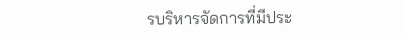รบริหารจัดการที่มีประ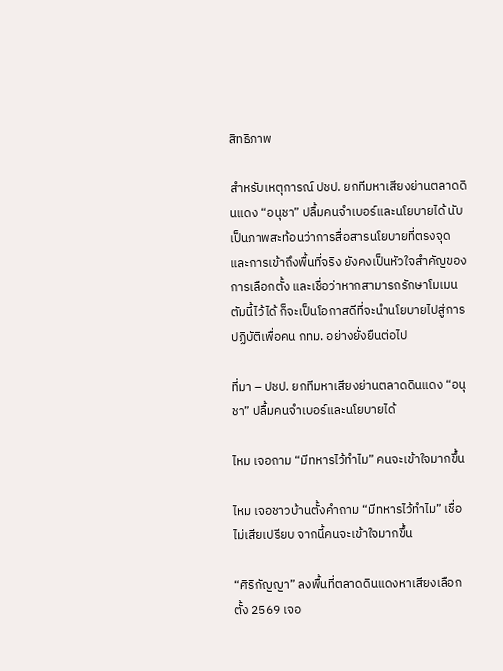สิทธิภาพ

สำหรับเหตุการณ์ ปชป. ยกทีมหาเสียงย่านตลาดดินแดง “อนุชา” ปลื้มคนจำเบอร์และนโยบายได้ นับเป็นภาพสะท้อนว่าการสื่อสารนโยบายที่ตรงจุดและการเข้าถึงพื้นที่จริง ยังคงเป็นหัวใจสำคัญของการเลือกตั้ง และเชื่อว่าหากสามารถรักษาโมเมนตัมนี้ไว้ได้ ก็จะเป็นโอกาสดีที่จะนำนโยบายไปสู่การปฏิบัติเพื่อคน กทม. อย่างยั่งยืนต่อไป

ที่มา – ปชป. ยกทีมหาเสียงย่านตลาดดินแดง “อนุชา” ปลื้มคนจำเบอร์และนโยบายได้

ไหม เจอถาม “มีทหารไว้ทำไม” คนจะเข้าใจมากขึ้น

ไหม เจอชาวบ้านตั้งคำถาม “มีทหารไว้ทำไม” เชื่อไม่เสียเปรียบ จากนี้คนจะเข้าใจมากขึ้น

“ศิริกัญญา” ลงพื้นที่ตลาดดินแดงหาเสียงเลือกตั้ง 2569 เจอ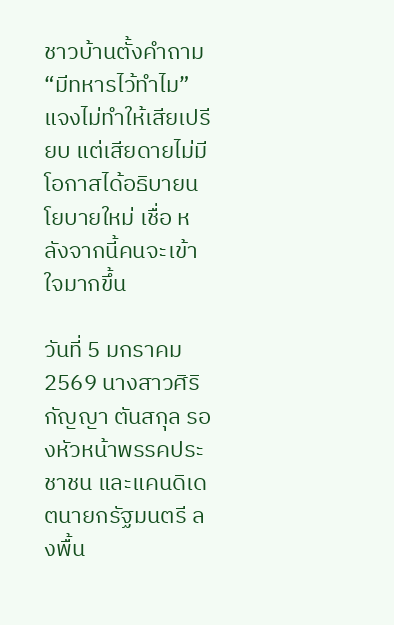ชาวบ้านตั้งคำถาม “มีทหารไว้ทำไม” แจงไม่ทำให้เสียเปรียบ แต่เสียดายไม่มีโอกาสได้อธิบายนโยบายใหม่ เชื่อ หลังจากนี้คนจะเข้าใจมากขึ้น

วันที่ 5 มกราคม 2569 นางสาวศิริกัญญา ตันสกุล รองหัวหน้าพรรคประชาชน และแคนดิเดตนายกรัฐมนตรี ลงพื้น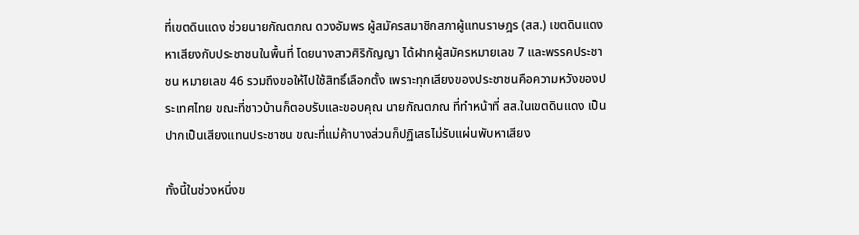ที่เขตดินแดง ช่วยนายกัณตภณ ดวงอัมพร ผู้สมัครสมาชิกสภาผู้แทนราษฎร (สส.) เขตดินแดง หาเสียงกับประชาชนในพื้นที่ โดยนางสาวศิริกัญญา ได้ฝากผู้สมัครหมายเลข 7 และพรรคประชาชน หมายเลข 46 รวมถึงขอให้ไปใช้สิทธิ์เลือกตั้ง เพราะทุกเสียงของประชาชนคือความหวังของประเทศไทย ขณะที่ชาวบ้านก็ตอบรับและขอบคุณ นายกัณตภณ ที่ทำหน้าที่ สส.ในเขตดินแดง เป็นปากเป็นเสียงแทนประชาชน ขณะที่แม่ค้าบางส่วนก็ปฏิเสธไม่รับแผ่นพับหาเสียง

ทั้งนี้ในช่วงหนึ่งข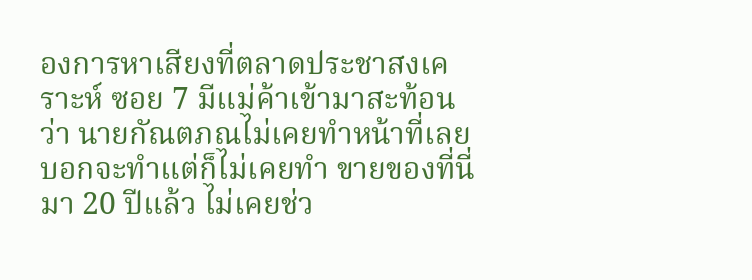องการหาเสียงที่ตลาดประชาสงเคราะห์ ซอย 7 มีแม่ค้าเข้ามาสะท้อนว่า นายกัณตภณไม่เคยทำหน้าที่เลย บอกจะทำแต่ก็ไม่เคยทำ ขายของที่นี่มา 20 ปีแล้ว ไม่เคยช่ว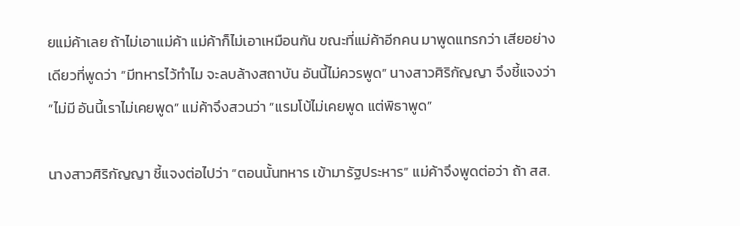ยแม่ค้าเลย ถ้าไม่เอาแม่ค้า แม่ค้าก็ไม่เอาเหมือนกัน ขณะที่แม่ค้าอีกคน มาพูดแทรกว่า เสียอย่างเดียวที่พูดว่า “มีทหารไว้ทำไม จะลบล้างสถาบัน อันนี้ไม่ควรพูด” นางสาวศิริกัญญา จึงชี้แจงว่า “ไม่มี อันนี้เราไม่เคยพูด” แม่ค้าจึงสวนว่า “แรมโบ้ไม่เคยพูด แต่พิธาพูด”

นางสาวศิริกัญญา ชี้แจงต่อไปว่า “ตอนนั้นทหาร เข้ามารัฐประหาร” แม่ค้าจึงพูดต่อว่า ถ้า สส.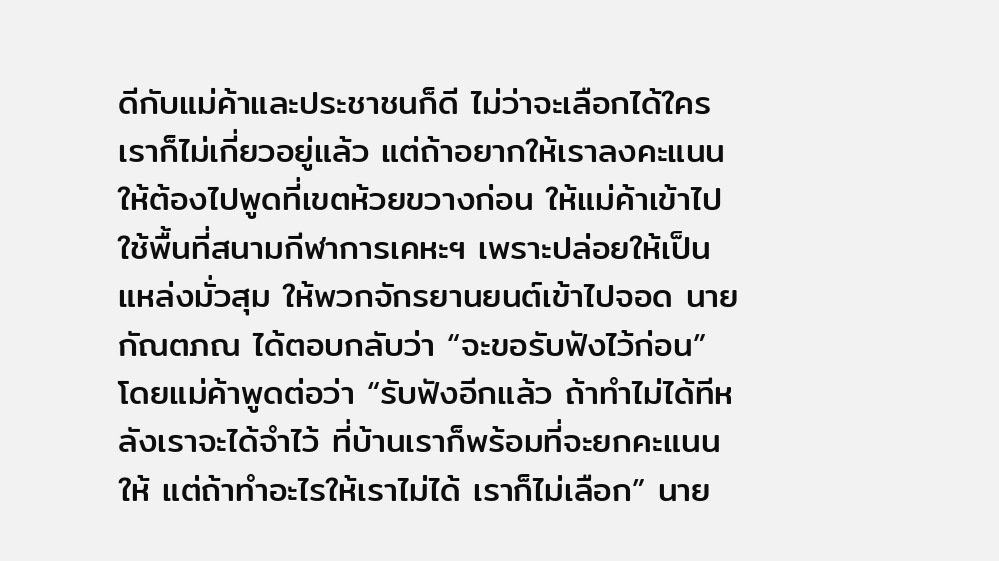ดีกับแม่ค้าและประชาชนก็ดี ไม่ว่าจะเลือกได้ใคร เราก็ไม่เกี่ยวอยู่แล้ว แต่ถ้าอยากให้เราลงคะแนนให้ต้องไปพูดที่เขตห้วยขวางก่อน ให้แม่ค้าเข้าไปใช้พื้นที่สนามกีฬาการเคหะฯ เพราะปล่อยให้เป็นแหล่งมั่วสุม ให้พวกจักรยานยนต์เข้าไปจอด นายกัณตภณ ได้ตอบกลับว่า “จะขอรับฟังไว้ก่อน” โดยแม่ค้าพูดต่อว่า “รับฟังอีกแล้ว ถ้าทำไม่ได้ทีหลังเราจะได้จำไว้ ที่บ้านเราก็พร้อมที่จะยกคะแนนให้ แต่ถ้าทำอะไรให้เราไม่ได้ เราก็ไม่เลือก” นาย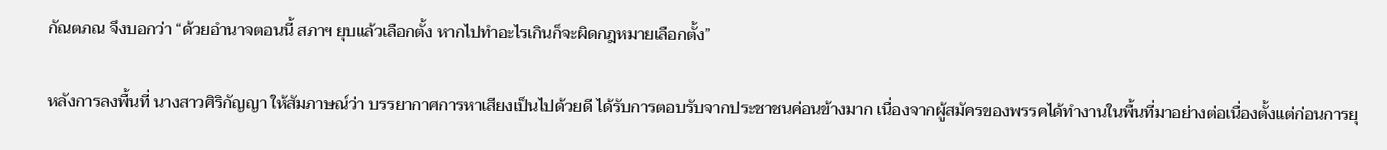กัณตภณ จึงบอกว่า “ด้วยอำนาจตอนนี้ สภาฯ ยุบแล้วเลือกตั้ง หากไปทำอะไรเกินก็จะผิดกฎหมายเลือกตั้ง”

หลังการลงพื้นที่ นางสาวศิริกัญญา ให้สัมภาษณ์ว่า บรรยากาศการหาเสียงเป็นไปด้วยดี ได้รับการตอบรับจากประชาชนค่อนข้างมาก เนื่องจากผู้สมัครของพรรคได้ทำงานในพื้นที่มาอย่างต่อเนื่องตั้งแต่ก่อนการยุ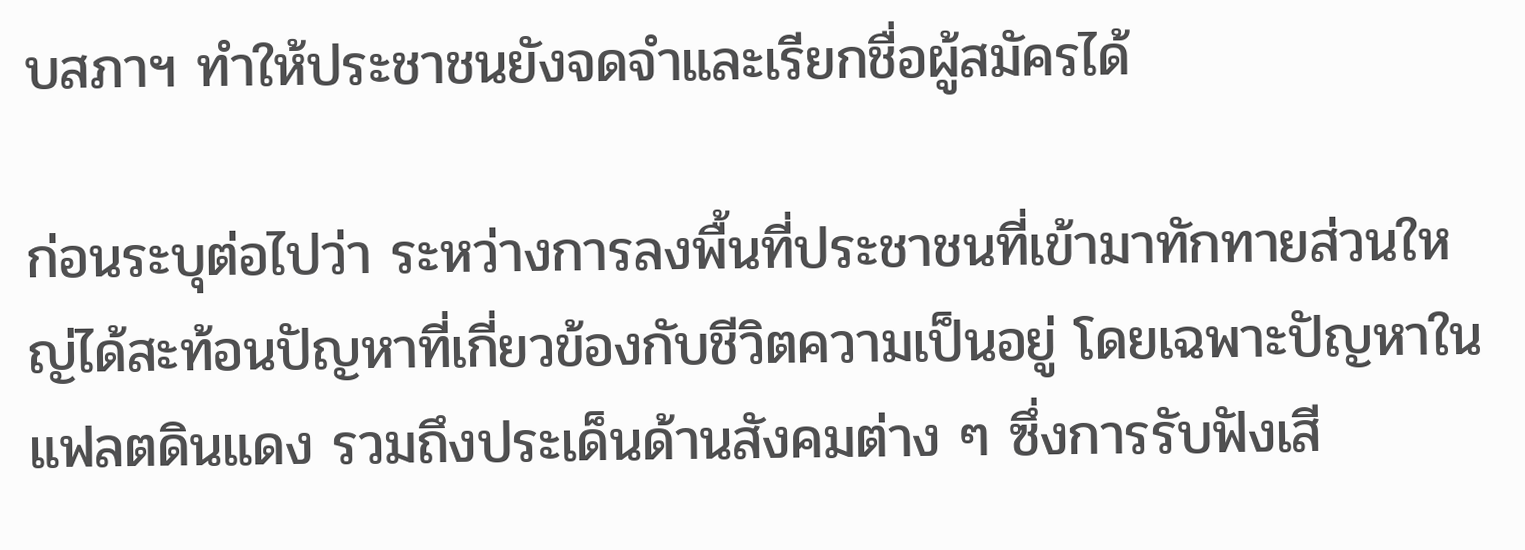บสภาฯ ทำให้ประชาชนยังจดจำและเรียกชื่อผู้สมัครได้

ก่อนระบุต่อไปว่า ระหว่างการลงพื้นที่ประชาชนที่เข้ามาทักทายส่วนใหญ่ได้สะท้อนปัญหาที่เกี่ยวข้องกับชีวิตความเป็นอยู่ โดยเฉพาะปัญหาในแฟลตดินแดง รวมถึงประเด็นด้านสังคมต่าง ๆ ซึ่งการรับฟังเสี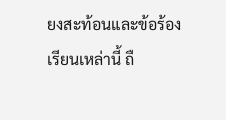ยงสะท้อนและข้อร้องเรียนเหล่านี้ ถื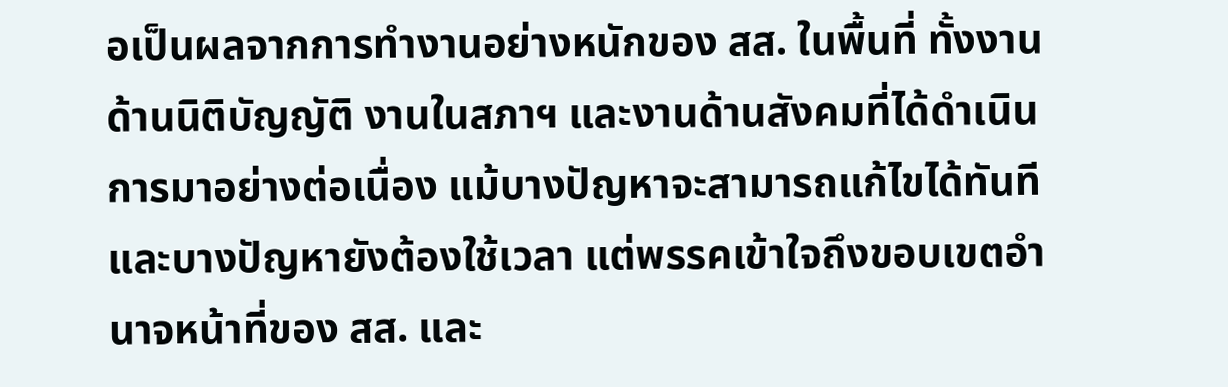อเป็นผลจากการทำงานอย่างหนักของ สส. ในพื้นที่ ทั้งงานด้านนิติบัญญัติ งานในสภาฯ และงานด้านสังคมที่ได้ดำเนินการมาอย่างต่อเนื่อง แม้บางปัญหาจะสามารถแก้ไขได้ทันที และบางปัญหายังต้องใช้เวลา แต่พรรคเข้าใจถึงขอบเขตอำนาจหน้าที่ของ สส. และ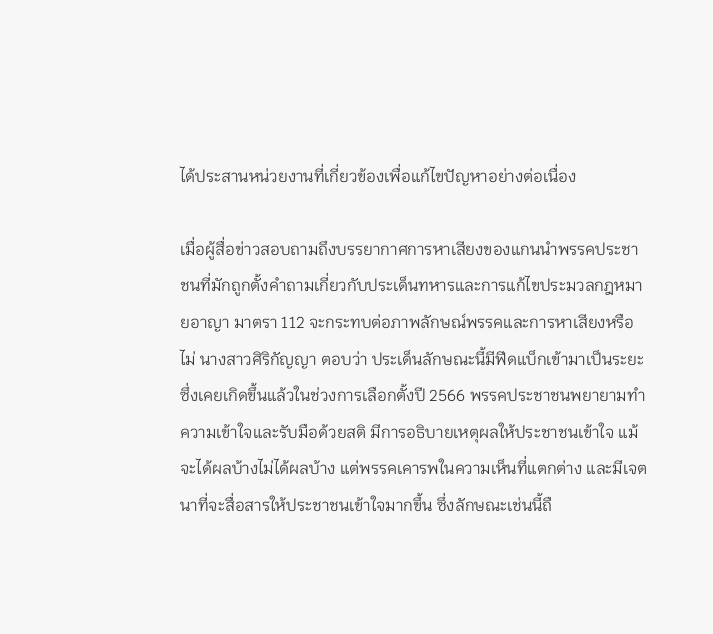ได้ประสานหน่วยงานที่เกี่ยวข้องเพื่อแก้ไขปัญหาอย่างต่อเนื่อง

เมื่อผู้สื่อข่าวสอบถามถึงบรรยากาศการหาเสียงของแกนนำพรรคประชาชนที่มักถูกตั้งคำถามเกี่ยวกับประเด็นทหารและการแก้ไขประมวลกฎหมายอาญา มาตรา 112 จะกระทบต่อภาพลักษณ์พรรคและการหาเสียงหรือไม่ นางสาวศิริกัญญา ตอบว่า ประเด็นลักษณะนี้มีฟีดแบ็กเข้ามาเป็นระยะ ซึ่งเคยเกิดขึ้นแล้วในช่วงการเลือกตั้งปี 2566 พรรคประชาชนพยายามทำความเข้าใจและรับมือด้วยสติ มีการอธิบายเหตุผลให้ประชาชนเข้าใจ แม้จะได้ผลบ้างไม่ได้ผลบ้าง แต่พรรคเคารพในความเห็นที่แตกต่าง และมีเจตนาที่จะสื่อสารให้ประชาชนเข้าใจมากขึ้น ซึ่งลักษณะเช่นนี้ถื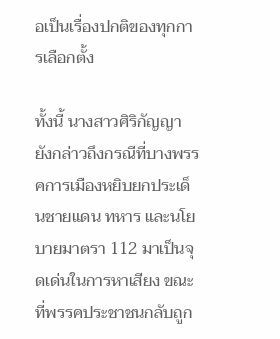อเป็นเรื่องปกติของทุกการเลือกตั้ง

ทั้งนี้ นางสาวศิริกัญญา ยังกล่าวถึงกรณีที่บางพรรคการเมืองหยิบยกประเด็นชายแดน ทหาร และนโยบายมาตรา 112 มาเป็นจุดเด่นในการหาเสียง ขณะที่พรรคประชาชนกลับถูก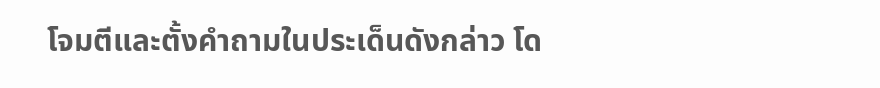โจมตีและตั้งคำถามในประเด็นดังกล่าว โด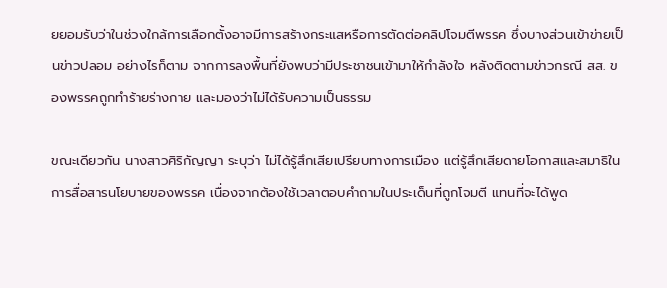ยยอมรับว่าในช่วงใกล้การเลือกตั้งอาจมีการสร้างกระแสหรือการตัดต่อคลิปโจมตีพรรค ซึ่งบางส่วนเข้าข่ายเป็นข่าวปลอม อย่างไรก็ตาม จากการลงพื้นที่ยังพบว่ามีประชาชนเข้ามาให้กำลังใจ หลังติดตามข่าวกรณี สส. ของพรรคถูกทำร้ายร่างกาย และมองว่าไม่ได้รับความเป็นธรรม

ขณะเดียวกัน นางสาวศิริกัญญา ระบุว่า ไม่ได้รู้สึกเสียเปรียบทางการเมือง แต่รู้สึกเสียดายโอกาสและสมาธิในการสื่อสารนโยบายของพรรค เนื่องจากต้องใช้เวลาตอบคำถามในประเด็นที่ถูกโจมตี แทนที่จะได้พูด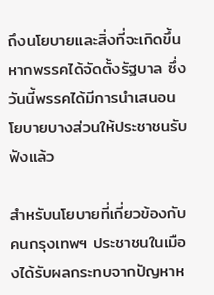ถึงนโยบายและสิ่งที่จะเกิดขึ้นหากพรรคได้จัดตั้งรัฐบาล ซึ่งวันนี้พรรคได้มีการนำเสนอนโยบายบางส่วนให้ประชาชนรับฟังแล้ว

สำหรับนโยบายที่เกี่ยวข้องกับคนกรุงเทพฯ ประชาชนในเมืองได้รับผลกระทบจากปัญหาห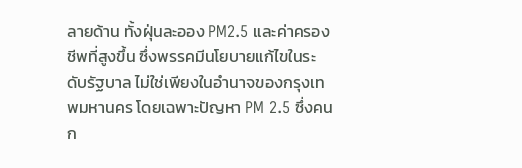ลายด้าน ทั้งฝุ่นละออง PM2.5 และค่าครองชีพที่สูงขึ้น ซึ่งพรรคมีนโยบายแก้ไขในระดับรัฐบาล ไม่ใช่เพียงในอำนาจของกรุงเทพมหานคร โดยเฉพาะปัญหา PM 2.5 ซึ่งคนก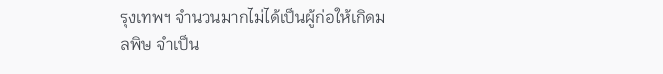รุงเทพฯ จำนวนมากไม่ได้เป็นผู้ก่อให้เกิดมลพิษ จำเป็น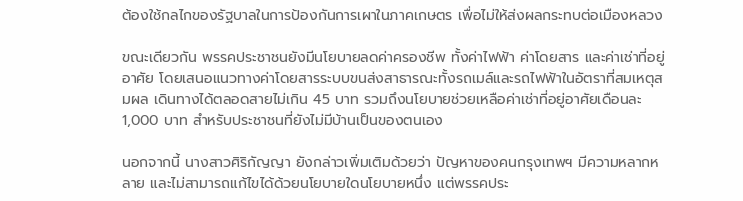ต้องใช้กลไกของรัฐบาลในการป้องกันการเผาในภาคเกษตร เพื่อไม่ให้ส่งผลกระทบต่อเมืองหลวง

ขณะเดียวกัน พรรคประชาชนยังมีนโยบายลดค่าครองชีพ ทั้งค่าไฟฟ้า ค่าโดยสาร และค่าเช่าที่อยู่อาศัย โดยเสนอแนวทางค่าโดยสารระบบขนส่งสาธารณะทั้งรถเมล์และรถไฟฟ้าในอัตราที่สมเหตุสมผล เดินทางได้ตลอดสายไม่เกิน 45 บาท รวมถึงนโยบายช่วยเหลือค่าเช่าที่อยู่อาศัยเดือนละ 1,000 บาท สำหรับประชาชนที่ยังไม่มีบ้านเป็นของตนเอง

นอกจากนี้ นางสาวศิริกัญญา ยังกล่าวเพิ่มเติมด้วยว่า ปัญหาของคนกรุงเทพฯ มีความหลากหลาย และไม่สามารถแก้ไขได้ด้วยนโยบายใดนโยบายหนึ่ง แต่พรรคประ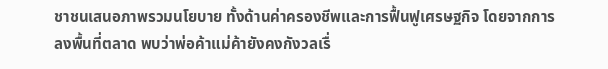ชาชนเสนอภาพรวมนโยบาย ทั้งด้านค่าครองชีพและการฟื้นฟูเศรษฐกิจ โดยจากการลงพื้นที่ตลาด พบว่าพ่อค้าแม่ค้ายังคงกังวลเรื่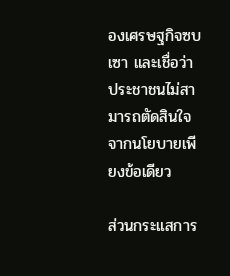องเศรษฐกิจซบเซา และเชื่อว่าประชาชนไม่สามารถตัดสินใจจากนโยบายเพียงข้อเดียว

ส่วนกระแสการ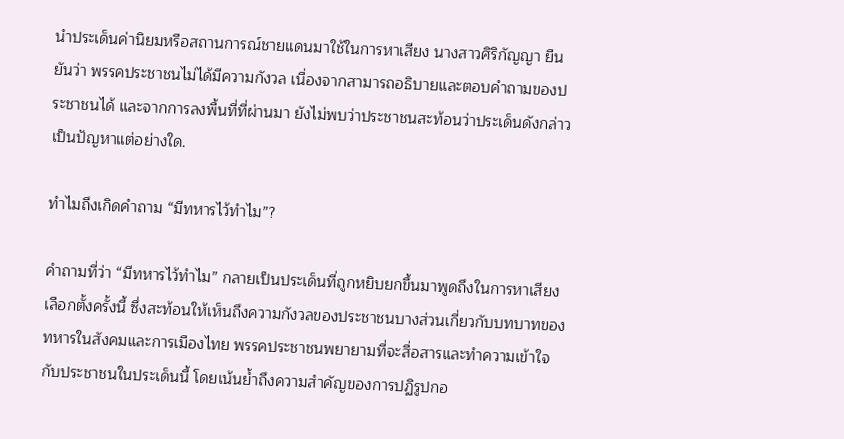นำประเด็นค่านิยมหรือสถานการณ์ชายแดนมาใช้ในการหาเสียง นางสาวศิริกัญญา ยืนยันว่า พรรคประชาชนไม่ได้มีความกังวล เนื่องจากสามารถอธิบายและตอบคำถามของประชาชนได้ และจากการลงพื้นที่ที่ผ่านมา ยังไม่พบว่าประชาชนสะท้อนว่าประเด็นดังกล่าวเป็นปัญหาแต่อย่างใด.

ทำไมถึงเกิดคำถาม “มีทหารไว้ทำไม”?

คำถามที่ว่า “มีทหารไว้ทำไม” กลายเป็นประเด็นที่ถูกหยิบยกขึ้นมาพูดถึงในการหาเสียงเลือกตั้งครั้งนี้ ซึ่งสะท้อนให้เห็นถึงความกังวลของประชาชนบางส่วนเกี่ยวกับบทบาทของทหารในสังคมและการเมืองไทย พรรคประชาชนพยายามที่จะสื่อสารและทำความเข้าใจกับประชาชนในประเด็นนี้ โดยเน้นย้ำถึงความสำคัญของการปฏิรูปกอ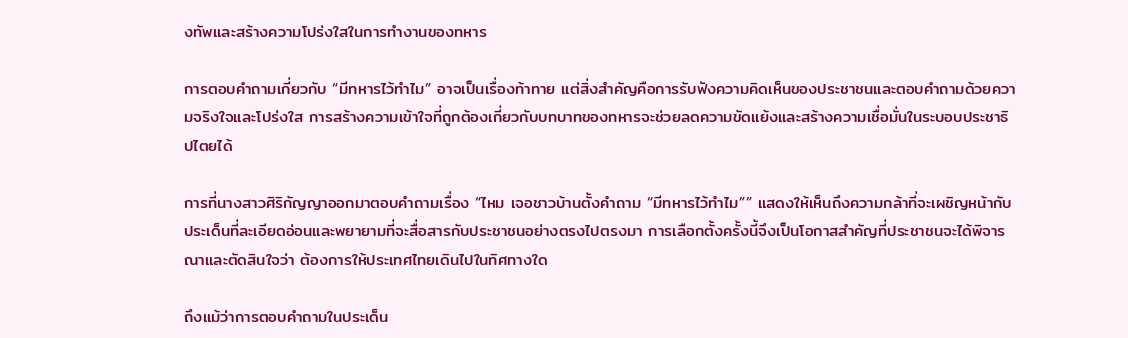งทัพและสร้างความโปร่งใสในการทำงานของทหาร

การตอบคำถามเกี่ยวกับ “มีทหารไว้ทำไม” อาจเป็นเรื่องท้าทาย แต่สิ่งสำคัญคือการรับฟังความคิดเห็นของประชาชนและตอบคำถามด้วยความจริงใจและโปร่งใส การสร้างความเข้าใจที่ถูกต้องเกี่ยวกับบทบาทของทหารจะช่วยลดความขัดแย้งและสร้างความเชื่อมั่นในระบอบประชาธิปไตยได้

การที่นางสาวศิริกัญญาออกมาตอบคำถามเรื่อง “ไหม เจอชาวบ้านตั้งคำถาม “มีทหารไว้ทำไม”” แสดงให้เห็นถึงความกล้าที่จะเผชิญหน้ากับประเด็นที่ละเอียดอ่อนและพยายามที่จะสื่อสารกับประชาชนอย่างตรงไปตรงมา การเลือกตั้งครั้งนี้จึงเป็นโอกาสสำคัญที่ประชาชนจะได้พิจารณาและตัดสินใจว่า ต้องการให้ประเทศไทยเดินไปในทิศทางใด

ถึงแม้ว่าการตอบคำถามในประเด็น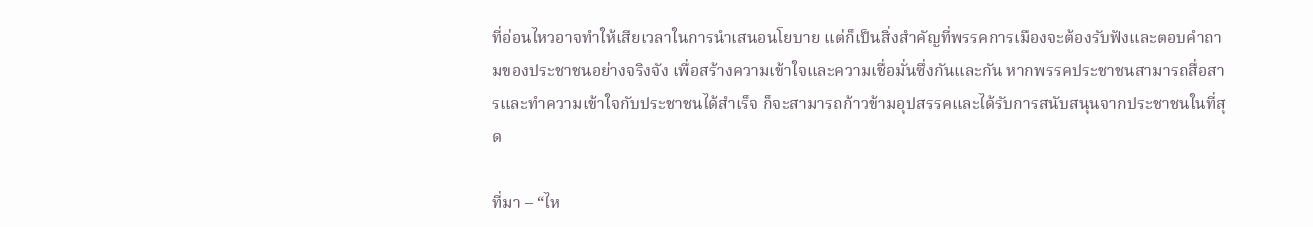ที่อ่อนไหวอาจทำให้เสียเวลาในการนำเสนอนโยบาย แต่ก็เป็นสิ่งสำคัญที่พรรคการเมืองจะต้องรับฟังและตอบคำถามของประชาชนอย่างจริงจัง เพื่อสร้างความเข้าใจและความเชื่อมั่นซึ่งกันและกัน หากพรรคประชาชนสามารถสื่อสารและทำความเข้าใจกับประชาชนได้สำเร็จ ก็จะสามารถก้าวข้ามอุปสรรคและได้รับการสนับสนุนจากประชาชนในที่สุด

ที่มา – “ไห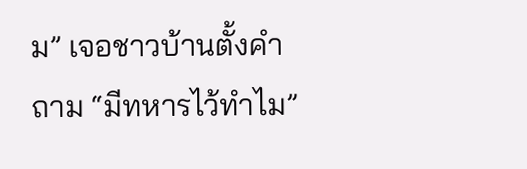ม” เจอชาวบ้านตั้งคำถาม “มีทหารไว้ทำไม”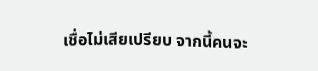เชื่อไม่เสียเปรียบ จากนี้คนจะ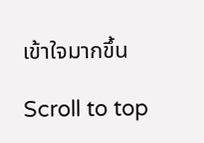เข้าใจมากขึ้น

Scroll to top